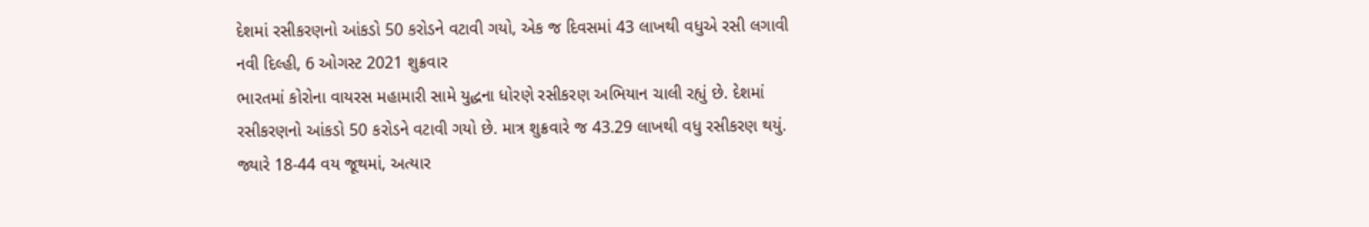દેશમાં રસીકરણનો આંકડો 50 કરોડને વટાવી ગયો, એક જ દિવસમાં 43 લાખથી વધુએ રસી લગાવી
નવી દિલ્હી, 6 ઓગસ્ટ 2021 શુક્રવાર
ભારતમાં કોરોના વાયરસ મહામારી સામે યુદ્ધના ધોરણે રસીકરણ અભિયાન ચાલી રહ્યું છે. દેશમાં રસીકરણનો આંકડો 50 કરોડને વટાવી ગયો છે. માત્ર શુક્રવારે જ 43.29 લાખથી વધુ રસીકરણ થયું.
જ્યારે 18-44 વય જૂથમાં, અત્યાર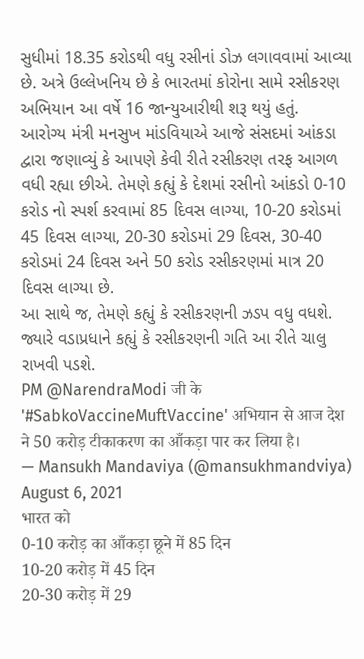સુધીમાં 18.35 કરોડથી વધુ રસીનાં ડોઝ લગાવવામાં આવ્યા છે. અત્રે ઉલ્લેખનિય છે કે ભારતમાં કોરોના સામે રસીકરણ અભિયાન આ વર્ષે 16 જાન્યુઆરીથી શરૂ થયું હતું.
આરોગ્ય મંત્રી મનસુખ માંડવિયાએ આજે સંસદમાં આંકડા દ્વારા જણાવ્યું કે આપણે કેવી રીતે રસીકરણ તરફ આગળ વધી રહ્યા છીએ. તેમણે કહ્યું કે દેશમાં રસીનો આંકડો 0-10 કરોડ નો સ્પર્શ કરવામાં 85 દિવસ લાગ્યા, 10-20 કરોડમાં 45 દિવસ લાગ્યા, 20-30 કરોડમાં 29 દિવસ, 30-40 કરોડમાં 24 દિવસ અને 50 કરોડ રસીકરણમાં માત્ર 20 દિવસ લાગ્યા છે.
આ સાથે જ, તેમણે કહ્યું કે રસીકરણની ઝડપ વધુ વધશે. જ્યારે વડાપ્રધાને કહ્યું કે રસીકરણની ગતિ આ રીતે ચાલુ રાખવી પડશે.
PM @NarendraModi जी के '#SabkoVaccineMuftVaccine' अभियान से आज देश ने 50 करोड़ टीकाकरण का आँकड़ा पार कर लिया है।
— Mansukh Mandaviya (@mansukhmandviya) August 6, 2021
भारत को
0-10 करोड़ का आँकड़ा छूने में 85 दिन
10-20 करोड़ में 45 दिन
20-30 करोड़ में 29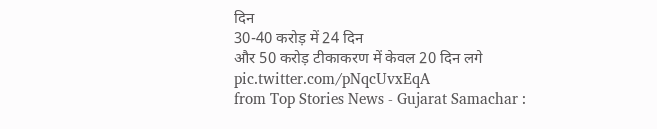दिन
30-40 करोड़ में 24 दिन
और 50 करोड़ टीकाकरण में केवल 20 दिन लगे pic.twitter.com/pNqcUvxEqA
from Top Stories News - Gujarat Samachar :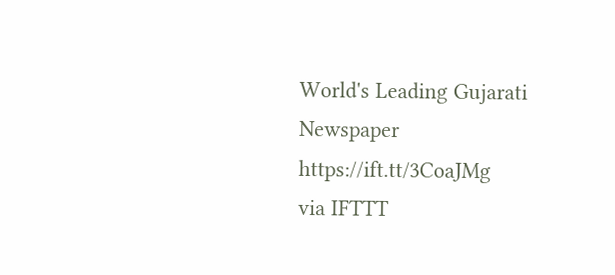World's Leading Gujarati Newspaper https://ift.tt/3CoaJMg
via IFTTT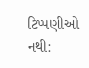ટિપ્પણીઓ નથી: